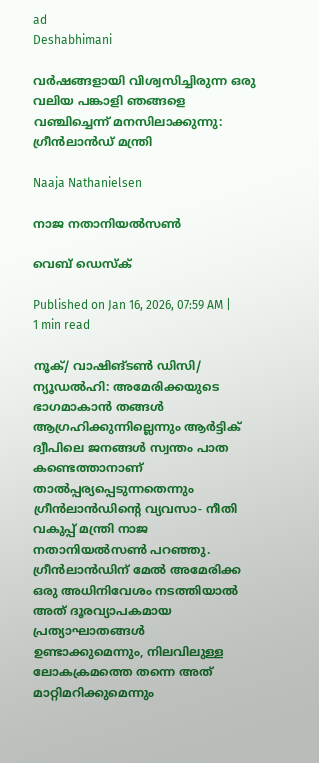ad
Deshabhimani

വർഷങ്ങളായി വിശ്വസിച്ചിരുന്ന ഒരു വലിയ പങ്കാളി ഞങ്ങളെ വഞ്ചിച്ചെന്ന് മനസിലാക്കുന്നു: ഗ്രീൻലാൻഡ് മന്ത്രി

Naaja Nathanielsen

നാജ നതാനിയൽസൺ

വെബ് ഡെസ്ക്

Published on Jan 16, 2026, 07:59 AM | 1 min read

നൂക്/ വാഷിങ്ടൺ ഡിസി/ ന്യൂഡൽഹി: അമേരിക്കയുടെ ഭാഗമാകാൻ തങ്ങൾ ആഗ്രഹിക്കുന്നില്ലെന്നും ആർട്ടിക് ദ്വീപിലെ ജനങ്ങൾ സ്വന്തം പാത കണ്ടെത്താനാണ് താൽപ്പര്യപ്പെടുന്നതെന്നും ഗ്രീൻലാൻഡിന്റെ വ്യവസാ- നീതി വകുപ്പ് മന്ത്രി നാജ നതാനിയൽസൺ പറഞ്ഞു. ഗ്രീൻലാൻഡിന് മേൽ അമേരിക്ക ഒരു അധിനിവേശം നടത്തിയാൽ അത് ദൂരവ്യാപകമായ പ്രത്യാഘാതങ്ങൾ ഉണ്ടാക്കുമെന്നും, നിലവിലുള്ള ലോകക്രമത്തെ തന്നെ അത് മാറ്റിമറിക്കുമെന്നും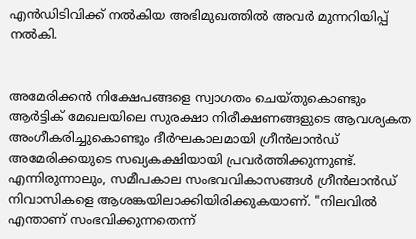എൻഡിടിവിക്ക് നൽകിയ അഭിമുഖത്തിൽ അവർ മുന്നറിയിപ്പ് നൽകി.


അമേരിക്കൻ നിക്ഷേപങ്ങളെ സ്വാഗതം ചെയ്തുകൊണ്ടും ആർട്ടിക് മേഖലയിലെ സുരക്ഷാ നിരീക്ഷണങ്ങളുടെ ആവശ്യകത അംഗീകരിച്ചുകൊണ്ടും ദീർഘകാലമായി ഗ്രീൻലാൻഡ് അമേരിക്കയുടെ സഖ്യകക്ഷിയായി പ്രവർത്തിക്കുന്നുണ്ട്. എന്നിരുന്നാലും, സമീപകാല സംഭവവികാസങ്ങൾ ഗ്രീൻലാൻഡ് നിവാസികളെ ആശങ്കയിലാക്കിയിരിക്കുകയാണ്. "നിലവിൽ എന്താണ് സംഭവിക്കുന്നതെന്ന്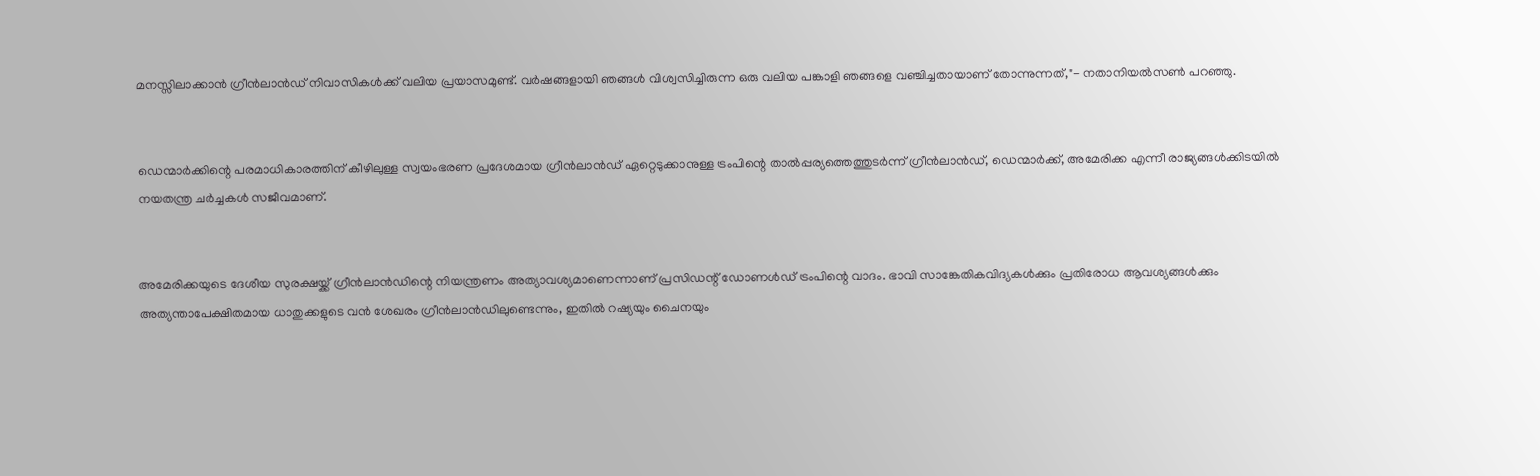മനസ്സിലാക്കാൻ ഗ്രീൻലാൻഡ് നിവാസികൾക്ക് വലിയ പ്രയാസമുണ്ട്. വർഷങ്ങളായി ഞങ്ങൾ വിശ്വസിച്ചിരുന്ന ഒരു വലിയ പങ്കാളി ഞങ്ങളെ വഞ്ചിച്ചതായാണ് തോന്നുന്നത്,"- നതാനിയൽസൺ പറഞ്ഞു.


ഡെന്മാർക്കിന്റെ പരമാധികാരത്തിന് കീഴിലുള്ള സ്വയംഭരണ പ്രദേശമായ ഗ്രീൻലാൻഡ് ഏറ്റെടുക്കാനുള്ള ട്രംപിന്റെ താൽപ്പര്യത്തെത്തുടർന്ന് ഗ്രീൻലാൻഡ്, ഡെന്മാർക്ക്, അമേരിക്ക എന്നീ രാജ്യങ്ങൾക്കിടയിൽ നയതന്ത്ര ചർച്ചകൾ സജീവമാണ്.


അമേരിക്കയുടെ ദേശീയ സുരക്ഷയ്ക്ക് ഗ്രീൻലാൻഡിന്റെ നിയന്ത്രണം അത്യാവശ്യമാണെന്നാണ് പ്രസിഡന്റ് ഡോണൾഡ് ട്രംപിന്റെ വാദം. ഭാവി സാങ്കേതികവിദ്യകൾക്കും പ്രതിരോധ ആവശ്യങ്ങൾക്കും അത്യന്താപേക്ഷിതമായ ധാതുക്കളുടെ വൻ ശേഖരം ഗ്രീൻലാൻഡിലുണ്ടെന്നും, ഇതിൽ റഷ്യയും ചൈനയും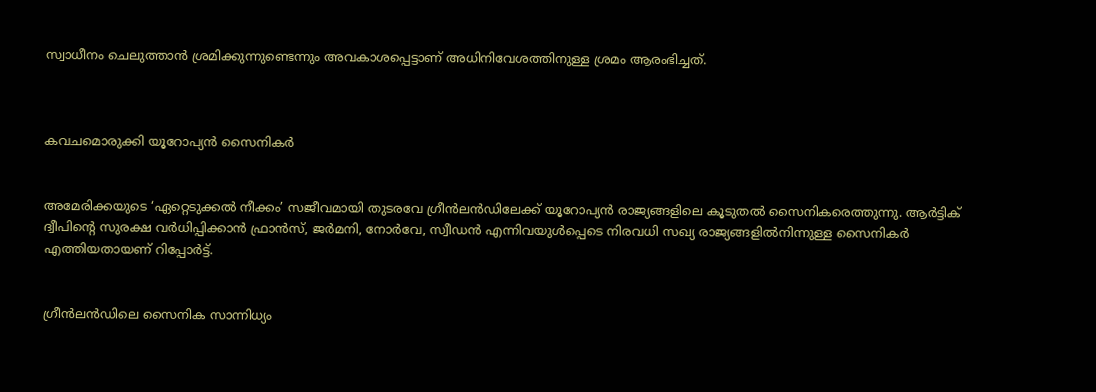സ്വാധീനം ചെലുത്താൻ ശ്രമിക്കുന്നുണ്ടെന്നും അവകാശപ്പെട്ടാണ് അധിനിവേശത്തിനുള്ള ശ്രമം ആരംഭിച്ചത്.



കവചമൊരുക്കി യൂറോപ്യൻ സൈനികർ


അമേരിക്കയുടെ ‘ഏറ്റെടുക്കൽ നീക്കം’ സജീവമായി തുടരവേ ഗ്രീൻലൻഡിലേക്ക്‌ യൂറോപ്യൻ രാജ്യങ്ങളിലെ കൂടുതൽ സൈനികരെത്തുന്നു. ആർട്ടിക് ദ്വീപിന്റെ സുരക്ഷ വർധിപ്പിക്കാൻ ഫ്രാൻസ്, ജർമനി, നോർവേ, സ്വീഡൻ എന്നിവയുൾപ്പെടെ നിരവധി സഖ്യ രാജ്യങ്ങളിൽനിന്നുള്ള സൈനികർ എത്തിയതായണ്‌ റിപ്പോർട്ട്‌.


ഗ്രീൻലൻഡിലെ സൈനിക സാന്നിധ്യം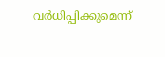വർധിപ്പിക്കുമെന്ന്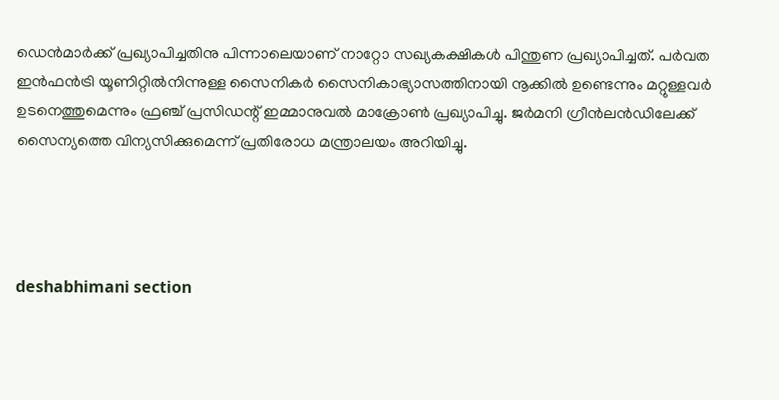ഡെൻമാർക്ക് പ്രഖ്യാപിച്ചതിനു പിന്നാലെയാണ്‌ നാറ്റോ സഖ്യകക്ഷികൾ പിന്തുണ പ്രഖ്യാപിച്ചത്‌. പർവത ഇൻഫൻട്രി യൂണിറ്റിൽനിന്നുള്ള സൈനികർ സൈനികാഭ്യാസത്തിനായി നൂക്കിൽ ഉണ്ടെന്നും മറ്റുള്ളവർ ഉടനെത്തുമെന്നും ഫ്രഞ്ച് പ്രസിഡന്റ് ഇമ്മാനുവൽ മാക്രോൺ പ്രഖ്യാപിച്ചു. ജർമനി ഗ്രീൻലൻഡിലേക്ക് സൈന്യത്തെ വിന്യസിക്കുമെന്ന് പ്രതിരോധ മന്ത്രാലയം അറിയിച്ചു.




deshabhimani section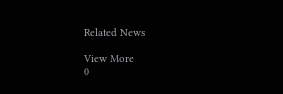Related News

View More
0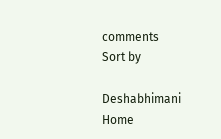comments
Sort by

Deshabhimani
Home